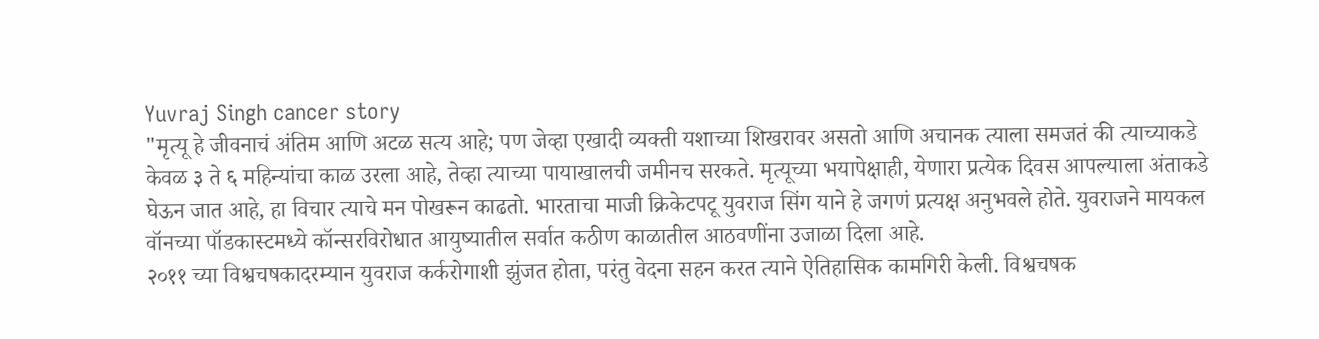Yuvraj Singh cancer story
"मृत्यू हे जीवनाचं अंतिम आणि अटळ सत्य आहे; पण जेव्हा एखादी व्यक्ती यशाच्या शिखरावर असतो आणि अचानक त्याला समजतं की त्याच्याकडे केवळ ३ ते ६ महिन्यांचा काळ उरला आहे, तेव्हा त्याच्या पायाखालची जमीनच सरकते. मृत्यूच्या भयापेक्षाही, येणारा प्रत्येक दिवस आपल्याला अंताकडे घेऊन जात आहे, हा विचार त्याचे मन पोखरून काढतो. भारताचा माजी क्रिकेटपटू युवराज सिंग याने हे जगणं प्रत्यक्ष अनुभवले होते. युवराजने मायकल वॉनच्या पॉडकास्टमध्ये कॉन्सरविरोधात आयुष्यातील सर्वात कठीण काळातील आठवणींना उजाळा दिला आहे.
२०११ च्या विश्वचषकादरम्यान युवराज कर्करोगाशी झुंजत होता, परंतु वेदना सहन करत त्याने ऐतिहासिक कामगिरी केली. विश्वचषक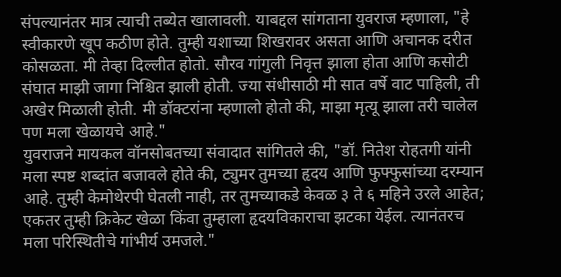संपल्यानंतर मात्र त्याची तब्येत खालावली. याबद्दल सांगताना युवराज म्हणाला, "हे स्वीकारणे खूप कठीण होते. तुम्ही यशाच्या शिखरावर असता आणि अचानक दरीत कोसळता. मी तेव्हा दिल्लीत होतो. सौरव गांगुली निवृत्त झाला होता आणि कसोटी संघात माझी जागा निश्चित झाली होती. ज्या संधीसाठी मी सात वर्षे वाट पाहिली, ती अखेर मिळाली होती. मी डॉक्टरांना म्हणालो होतो की, माझा मृत्यू झाला तरी चालेल पण मला खेळायचे आहे."
युवराजने मायकल वॉनसोबतच्या संवादात सांगितले की, "डॉ. नितेश रोहतगी यांनी मला स्पष्ट शब्दांत बजावले होते की, ट्युमर तुमच्या हृदय आणि फुफ्फुसांच्या दरम्यान आहे. तुम्ही केमोथेरपी घेतली नाही, तर तुमच्याकडे केवळ ३ ते ६ महिने उरले आहेत; एकतर तुम्ही क्रिकेट खेळा किंवा तुम्हाला हृदयविकाराचा झटका येईल. त्यानंतरच मला परिस्थितीचे गांभीर्य उमजले."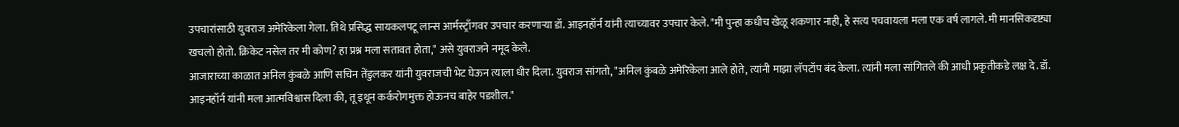उपचारांसाठी युवराज अमेरिकेला गेला. तिथे प्रसिद्ध सायकलपटू लान्स आर्मस्ट्राँगवर उपचार करणाऱ्या डॉ. आइनहॉर्न यांनी त्याच्यावर उपचार केले. "मी पुन्हा कधीच खेळू शकणार नाही, हे सत्य पचवायला मला एक वर्ष लागले. मी मानसिकदृष्ट्या खचलो होतो. क्रिकेट नसेल तर मी कोण? हा प्रश्न मला सतावत होता," असे युवराजने नमूद केले.
आजाराच्या काळात अनिल कुंबळे आणि सचिन तेंडुलकर यांनी युवराजची भेट घेऊन त्याला धीर दिला. युवराज सांगतो, "अनिल कुंबळे अमेरिकेला आले होते, त्यांनी माझा लॅपटॉप बंद केला. त्यांनी मला सांगितले की आधी प्रकृतीकडे लक्ष दे. डॉ. आइनहॉर्न यांनी मला आत्मविश्वास दिला की, तू इथून कर्करोगमुक्त होऊनच बाहेर पडशील."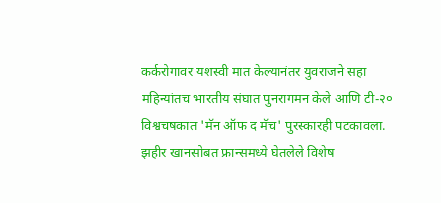कर्करोगावर यशस्वी मात केल्यानंतर युवराजने सहा महिन्यांतच भारतीय संघात पुनरागमन केले आणि टी-२० विश्वचषकात 'मॅन ऑफ द मॅच' पुरस्कारही पटकावला. झहीर खानसोबत फ्रान्समध्ये घेतलेले विशेष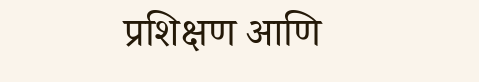प्रशिक्षण आणि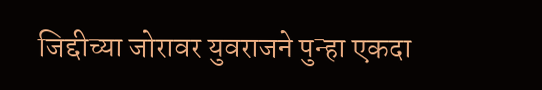जिद्दीच्या जोरावर युवराजने पुन्हा एकदा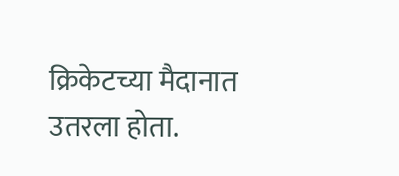क्रिकेटच्या मैदानात उतरला होता.